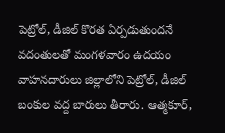పెట్రోల్, డీజిల్ కొరత ఏర్పడుతుందనే వదంతులతో మంగళవారం ఉదయం వాహనదారులు జిల్లాలోని పెట్రోల్, డీజిల్ బంకుల వద్ద బారులు తీరారు. ఆత్మకూర్,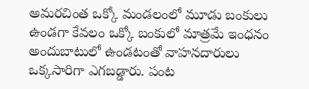అమరచింత ఒక్కో మండలంలో మూడు బంకులు ఉండగా కేవలం ఒక్కో బంకులో మాత్రమే ఇంధనం అందుబాటులో ఉండటంతో వాహనదారులు ఒక్కసారిగా ఎగబడ్డారు. పంట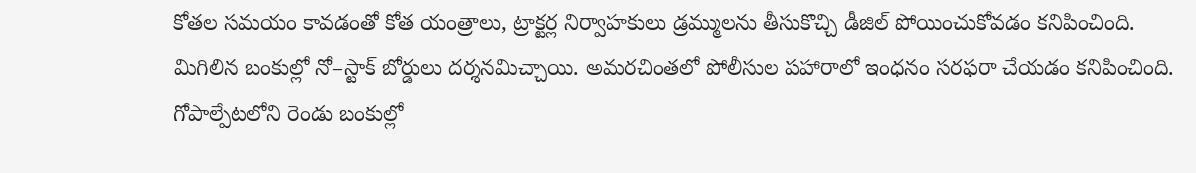కోతల సమయం కావడంతో కోత యంత్రాలు, ట్రాక్టర్ల నిర్వాహకులు డ్రమ్ములను తీసుకొచ్చి డీజిల్ పోయించుకోవడం కనిపించింది. మిగిలిన బంకుల్లో నో–స్టాక్ బోర్డులు దర్శనమిచ్చాయి. అమరచింతలో పోలీసుల పహారాలో ఇంధనం సరఫరా చేయడం కనిపించింది. గోపాల్పేటలోని రెండు బంకుల్లో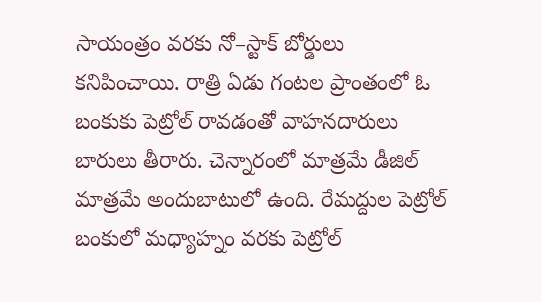సాయంత్రం వరకు నో–స్టాక్ బోర్డులు కనిపించాయి. రాత్రి ఏడు గంటల ప్రాంతంలో ఓ బంకుకు పెట్రోల్ రావడంతో వాహనదారులు బారులు తీరారు. చెన్నారంలో మాత్రమే డీజిల్ మాత్రమే అందుబాటులో ఉంది. రేమద్దుల పెట్రోల్ బంకులో మధ్యాహ్నం వరకు పెట్రోల్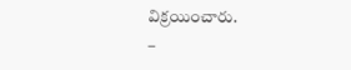విక్రయించారు.
–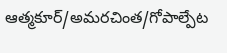ఆత్మకూర్/అమరచింత/గోపాల్పేట